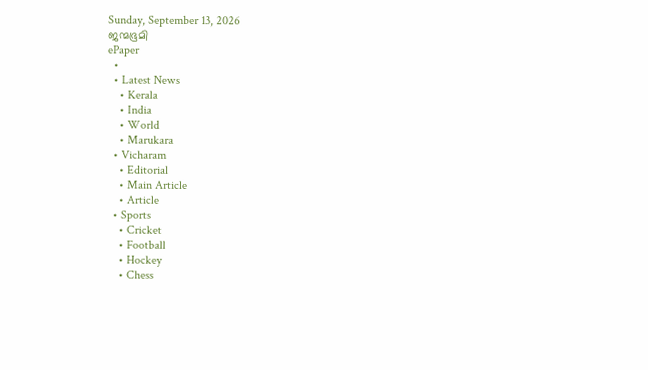Sunday, September 13, 2026
ജന്മഭൂമി
ePaper
  •
  • Latest News
    • Kerala
    • India
    • World
    • Marukara
  • Vicharam
    • Editorial
    • Main Article
    • Article
  • Sports
    • Cricket
    • Football
    • Hockey
    • Chess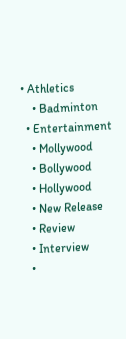• Athletics
    • Badminton
  • Entertainment
    • Mollywood
    • Bollywood
    • Hollywood
    • New Release
    • Review
    • Interview
    •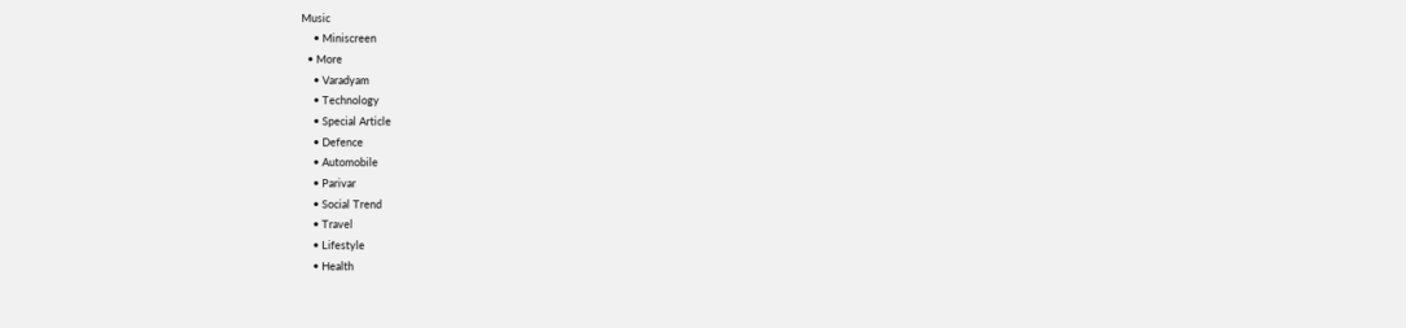Music
    • Miniscreen
  • More
    • Varadyam
    • Technology
    • Special Article
    • Defence
    • Automobile
    • Parivar
    • Social Trend
    • Travel
    • Lifestyle
    • Health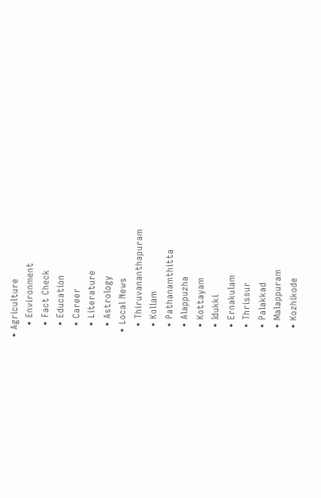• Agriculture
    • Environment
    • Fact Check
    • Education
    • Career
    • Literature
    • Astrology
  • Local News
    • Thiruvananthapuram
    • Kollam
    • Pathanamthitta
    • Alappuzha
    • Kottayam
    • Idukki
    • Ernakulam
    • Thrissur
    • Palakkad
    • Malappuram
    • Kozhikode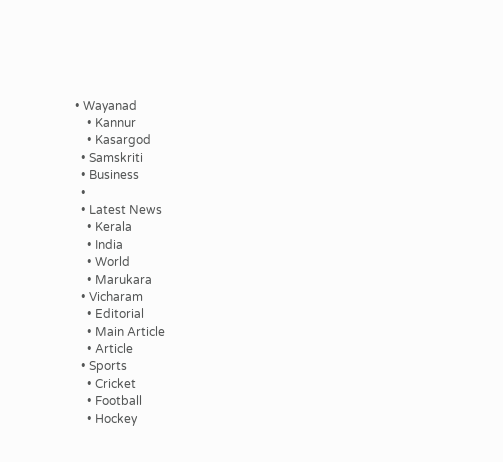• Wayanad
    • Kannur
    • Kasargod
  • Samskriti
  • Business
  •
  • Latest News
    • Kerala
    • India
    • World
    • Marukara
  • Vicharam
    • Editorial
    • Main Article
    • Article
  • Sports
    • Cricket
    • Football
    • Hockey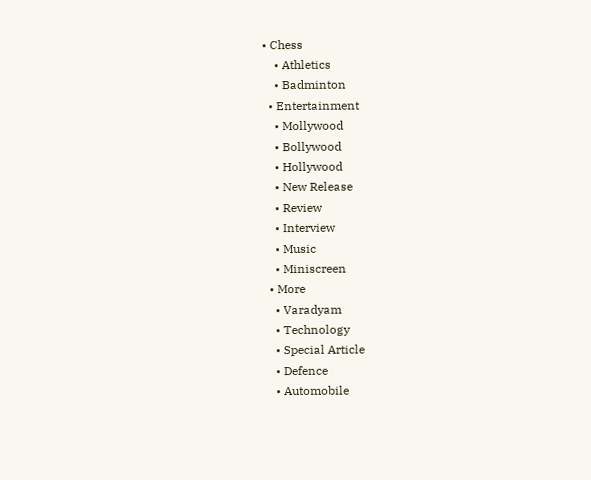• Chess
    • Athletics
    • Badminton
  • Entertainment
    • Mollywood
    • Bollywood
    • Hollywood
    • New Release
    • Review
    • Interview
    • Music
    • Miniscreen
  • More
    • Varadyam
    • Technology
    • Special Article
    • Defence
    • Automobile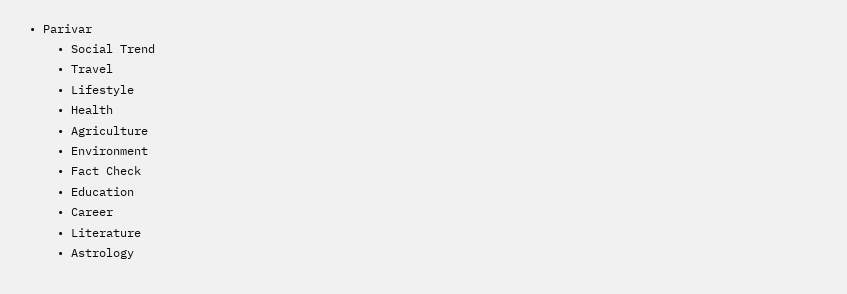• Parivar
    • Social Trend
    • Travel
    • Lifestyle
    • Health
    • Agriculture
    • Environment
    • Fact Check
    • Education
    • Career
    • Literature
    • Astrology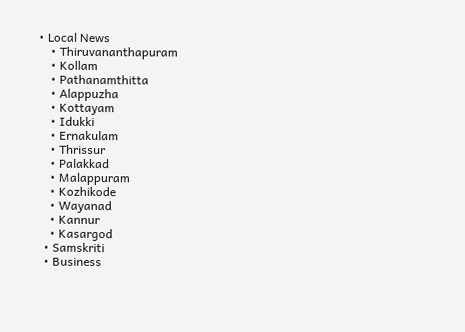• Local News
    • Thiruvananthapuram
    • Kollam
    • Pathanamthitta
    • Alappuzha
    • Kottayam
    • Idukki
    • Ernakulam
    • Thrissur
    • Palakkad
    • Malappuram
    • Kozhikode
    • Wayanad
    • Kannur
    • Kasargod
  • Samskriti
  • Business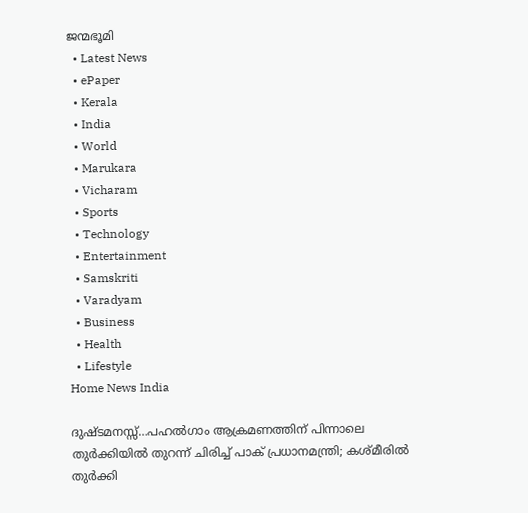ജന്മഭൂമി
  • Latest News
  • ePaper
  • Kerala
  • India
  • World
  • Marukara
  • Vicharam
  • Sports
  • Technology
  • Entertainment
  • Samskriti
  • Varadyam
  • Business
  • Health
  • Lifestyle
Home News India

ദുഷ്ടമനസ്സ്…പഹല്‍ഗാം ആക്രമണത്തിന് പിന്നാലെ തുര്‍ക്കിയില്‍ തുറന്ന് ചിരിച്ച് പാക് പ്രധാനമന്ത്രി; കശ്മീരില്‍ തുര്‍ക്കി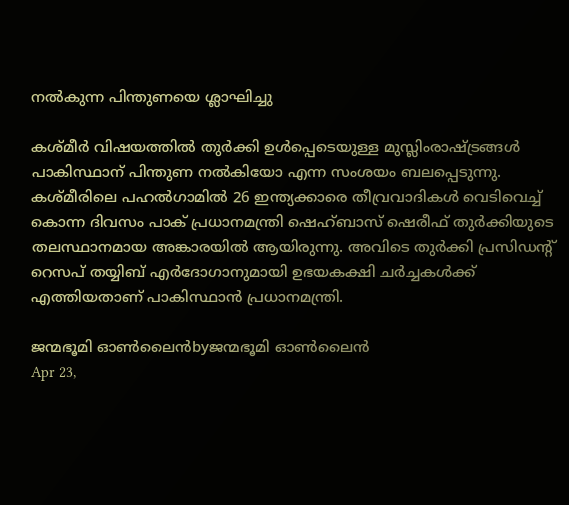നല്‍കുന്ന പിന്തുണയെ ശ്ലാഘിച്ചു

കശ്മീര്‍ വിഷയത്തില്‍ തുര്‍ക്കി ഉള്‍പ്പെടെയുള്ള മുസ്ലിംരാഷ്‌ട്രങ്ങള്‍ പാകിസ്ഥാന് പിന്തുണ നല്‍കിയോ എന്ന സംശയം ബലപ്പെടുന്നു. കശ്മീരിലെ പഹല്‍ഗാമില്‍ 26 ഇന്ത്യക്കാരെ തീവ്രവാദികള്‍ വെടിവെച്ച് കൊന്ന ദിവസം പാക് പ്രധാനമന്ത്രി ഷെഹ്ബാസ് ഷെരീഫ് തുര്‍ക്കിയുടെ തലസ്ഥാനമായ അങ്കാരയില്‍ ആയിരുന്നു. അവിടെ തുര്‍ക്കി പ്രസിഡന്‍റ് റെസപ് തയ്യിബ് എര്‍ദോഗാനുമായി ഉഭയകക്ഷി ചര്‍ച്ചകള്‍ക്ക് എത്തിയതാണ് പാകിസ്ഥാന്‍ പ്രധാനമന്ത്രി.

ജന്മഭൂമി ഓണ്‍ലൈന്‍byജന്മഭൂമി ഓണ്‍ലൈന്‍
Apr 23,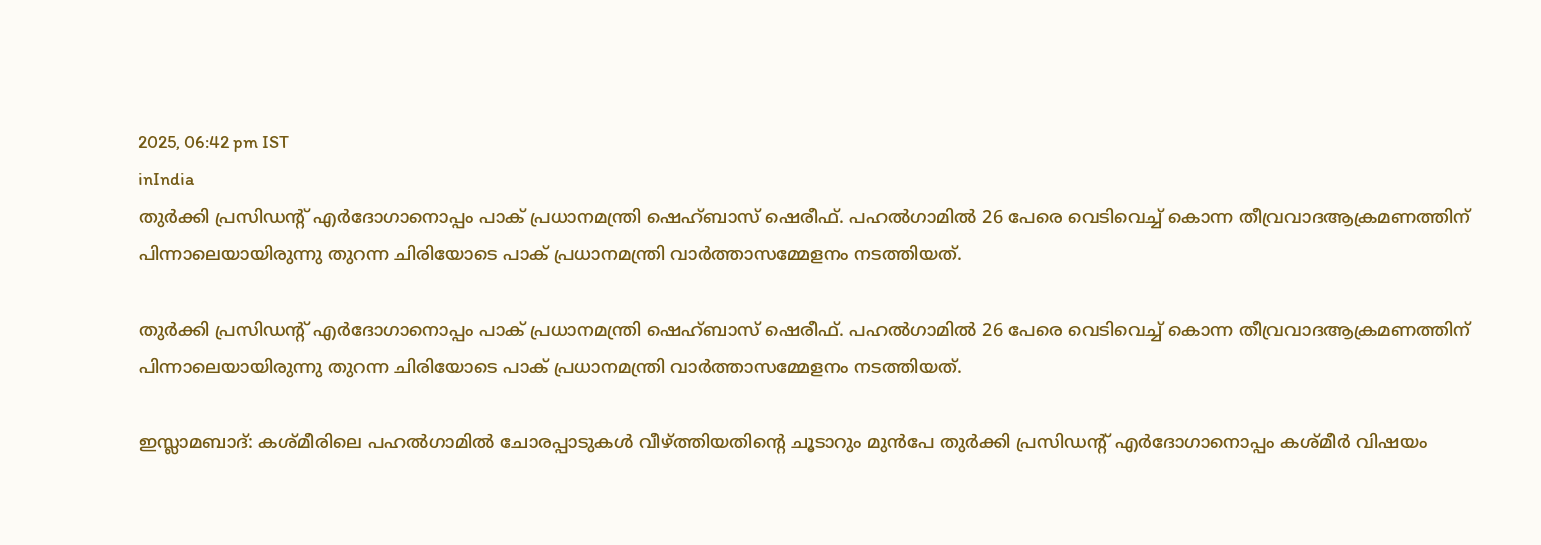2025, 06:42 pm IST
inIndia
തുര്‍ക്കി പ്രസിഡന്‍റ് എര്‍ദോഗാനൊപ്പം പാക് പ്രധാനമന്ത്രി ഷെഹ്ബാസ് ഷെരീഫ്. പഹല്‍ഗാമില്‍ 26 പേരെ വെടിവെച്ച് കൊന്ന തീവ്രവാദആക്രമണത്തിന് പിന്നാലെയായിരുന്നു തുറന്ന ചിരിയോടെ പാക് പ്രധാനമന്ത്രി വാര്‍ത്താസമ്മേളനം നടത്തിയത്.

തുര്‍ക്കി പ്രസിഡന്‍റ് എര്‍ദോഗാനൊപ്പം പാക് പ്രധാനമന്ത്രി ഷെഹ്ബാസ് ഷെരീഫ്. പഹല്‍ഗാമില്‍ 26 പേരെ വെടിവെച്ച് കൊന്ന തീവ്രവാദആക്രമണത്തിന് പിന്നാലെയായിരുന്നു തുറന്ന ചിരിയോടെ പാക് പ്രധാനമന്ത്രി വാര്‍ത്താസമ്മേളനം നടത്തിയത്.

ഇസ്ലാമബാദ്: കശ്മീരിലെ പഹല്‍ഗാമില്‍ ചോരപ്പാടുകള്‍ വീഴ്‌ത്തിയതിന്റെ ചൂടാറും മുന്‍പേ തുര്‍ക്കി പ്രസിഡന്‍റ് എര്‍ദോഗാനൊപ്പം കശ്മീര്‍ വിഷയം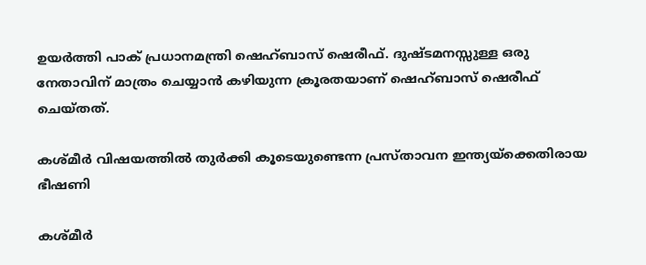ഉയര്‍ത്തി പാക് പ്രധാനമന്ത്രി ഷെഹ്ബാസ് ഷെരീഫ്. ദുഷ്ടമനസ്സുള്ള ഒരു നേതാവിന് മാത്രം ചെയ്യാന്‍ കഴിയുന്ന ക്രൂരതയാണ് ഷെഹ്ബാസ് ഷെരീഫ് ചെയ്തത്.

കശ്മീര്‍ വിഷയത്തില്‍ തുര്‍ക്കി കൂടെയുണ്ടെന്ന പ്രസ്താവന ഇന്ത്യയ്‌ക്കെതിരായ ഭീഷണി

കശ്മീര്‍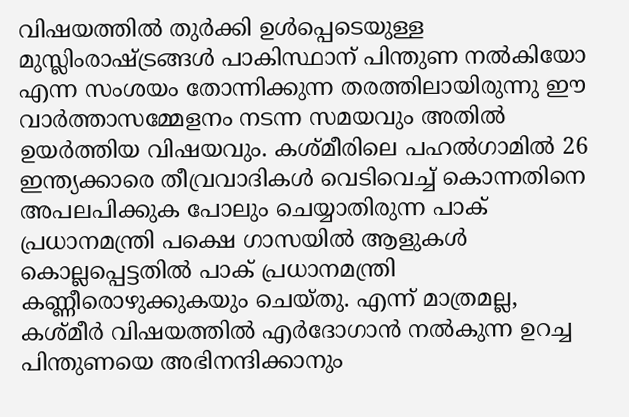വിഷയത്തില്‍ തുര്‍ക്കി ഉള്‍പ്പെടെയുള്ള മുസ്ലിംരാഷ്‌ട്രങ്ങള്‍ പാകിസ്ഥാന് പിന്തുണ നല്‍കിയോ എന്ന സംശയം തോന്നിക്കുന്ന തരത്തിലായിരുന്നു ഈ വാര്‍ത്താസമ്മേളനം നടന്ന സമയവും അതില്‍ ഉയര്‍ത്തിയ വിഷയവും. കശ്മീരിലെ പഹല്‍ഗാമില്‍ 26 ഇന്ത്യക്കാരെ തീവ്രവാദികള്‍ വെടിവെച്ച് കൊന്നതിനെ അപലപിക്കുക പോലും ചെയ്യാതിരുന്ന പാക് പ്രധാനമന്ത്രി പക്ഷെ ഗാസയില്‍ ആളുകള്‍ കൊല്ലപ്പെട്ടതില്‍ പാക് പ്രധാനമന്ത്രി കണ്ണീരൊഴുക്കുകയും ചെയ്തു. എന്ന് മാത്രമല്ല, കശ്മീര്‍ വിഷയത്തില്‍ എര്‍ദോഗാന്‍ നല്‍കുന്ന ഉറച്ച പിന്തുണയെ അഭിനന്ദിക്കാനും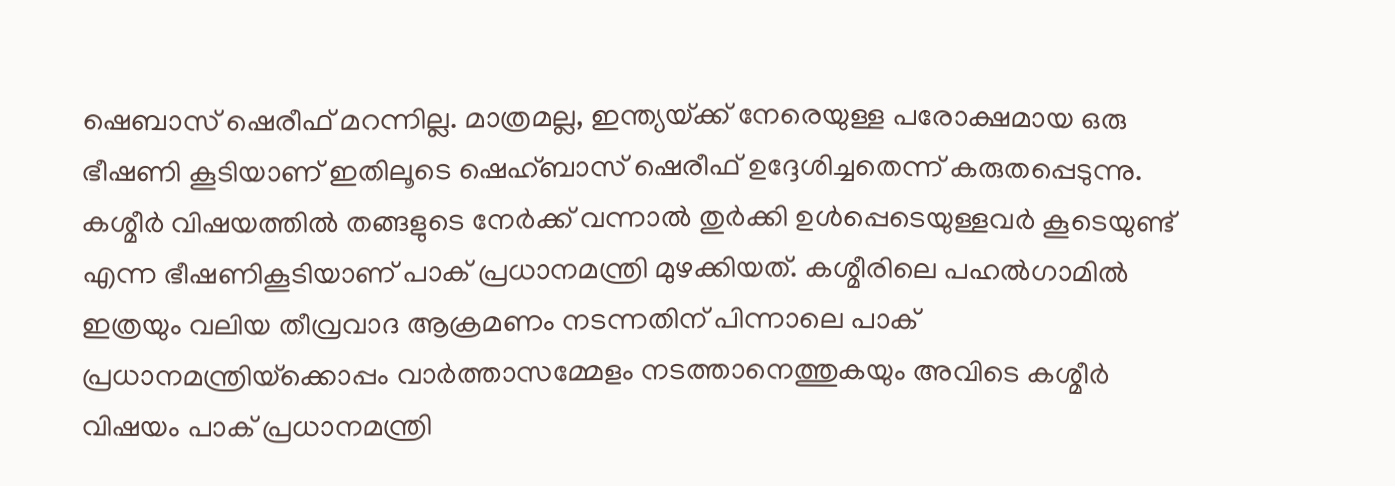ഷെബാസ് ഷെരീഫ് മറന്നില്ല. മാത്രമല്ല, ഇന്ത്യയ്‌ക്ക് നേരെയുള്ള പരോക്ഷമായ ഒരു ഭീഷണി കൂടിയാണ് ഇതിലൂടെ ഷെഹ്ബാസ് ഷെരീഫ് ഉദ്ദേശിച്ചതെന്ന് കരുതപ്പെടുന്നു. കശ്മീര്‍ വിഷയത്തില്‍ തങ്ങളുടെ നേര്‍ക്ക് വന്നാല്‍ തുര്‍ക്കി ഉള്‍പ്പെടെയുള്ളവര്‍ കൂടെയുണ്ട് എന്ന ഭീഷണികൂടിയാണ് പാക് പ്രധാനമന്ത്രി മുഴക്കിയത്. കശ്മീരിലെ പഹല്‍ഗാമില്‍ ഇത്രയും വലിയ തീവ്രവാദ ആക്രമണം നടന്നതിന് പിന്നാലെ പാക് പ്രധാനമന്ത്രിയ്‌ക്കൊപ്പം വാര്‍ത്താസമ്മേളം നടത്താനെത്തുകയും അവിടെ കശ്മീര്‍ വിഷയം പാക് പ്രധാനമന്ത്രി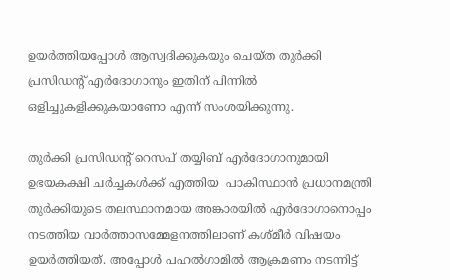ഉയര്‍ത്തിയപ്പോള്‍ ആസ്വദിക്കുകയും ചെയ്ത തുര്‍ക്കി പ്രസിഡന്‍റ് എര്‍ദോഗാനും ഇതിന് പിന്നില്‍ ഒളിച്ചുകളിക്കുകയാണോ എന്ന് സംശയിക്കുന്നു.

തുര്‍ക്കി പ്രസിഡന്‍റ് റെസപ് തയ്യിബ് എര്‍ദോഗാനുമായി ഉഭയകക്ഷി ചര്‍ച്ചകള്‍ക്ക് എത്തിയ  പാകിസ്ഥാന്‍ പ്രധാനമന്ത്രി തുര്‍ക്കിയുടെ തലസ്ഥാനമായ അങ്കാരയില്‍ എര്‍ദോഗാനൊപ്പം നടത്തിയ വാര്‍ത്താസമ്മേളനത്തിലാണ് കശ്മീര്‍ വിഷയം ഉയര്‍ത്തിയത്. അപ്പോള്‍ പഹല്‍ഗാമില്‍ ആക്രമണം നടന്നിട്ട്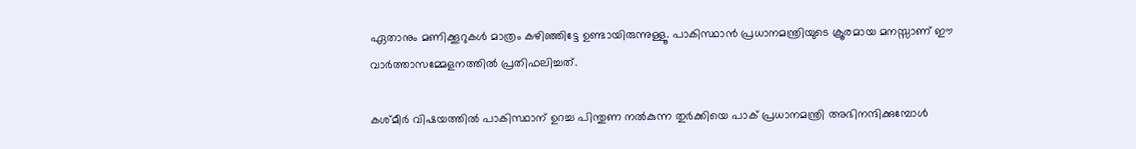ഏതാനും മണിക്കൂറുകള്‍ മാത്രം കഴിഞ്ഞിട്ടേ ഉണ്ടായിരുന്നുള്ളൂ. പാകിസ്ഥാന്‍ പ്രധാനമന്ത്രിയുടെ ക്രൂരമായ മനസ്സാണ് ഈ വാര്‍ത്താസമ്മേളനത്തില്‍ പ്രതിഫലിച്ചത്.

കശ്മീര്‍ വിഷയത്തില്‍ പാകിസ്ഥാന് ഉറച്ച പിന്തുണ നല്‍കുന്ന തുര്‍ക്കിയെ പാക് പ്രധാനമന്ത്രി അഭിനന്ദിക്കുമ്പോള്‍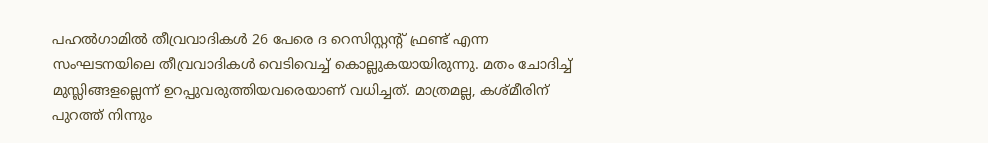പഹല്‍ഗാമില്‍ തീവ്രവാദികള്‍ 26 പേരെ ദ റെസിസ്റ്റന്‍റ് ഫ്രണ്ട് എന്ന സംഘടനയിലെ തീവ്രവാദികള്‍ വെടിവെച്ച് കൊല്ലുകയായിരുന്നു. മതം ചോദിച്ച് മുസ്ലിങ്ങളല്ലെന്ന് ഉറപ്പുവരുത്തിയവരെയാണ് വധിച്ചത്. മാത്രമല്ല, കശ്മീരിന് പുറത്ത് നിന്നും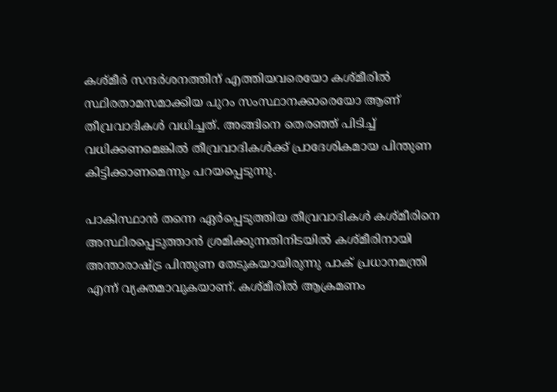കശ്മീര്‍ സന്ദര്‍ശനത്തിന് എത്തിയവരെയോ കശ്മീരില്‍ സ്ഥിരതാമസമാക്കിയ പുറം സംസ്ഥാനക്കാരെയോ ആണ് തീവ്രവാദികള്‍ വധിച്ചത്. അങ്ങിനെ തെരഞ്ഞ് പിടിച്ച് വധിക്കണമെങ്കില്‍ തീവ്രവാദികള്‍ക്ക് പ്രാദേശികമായ പിന്തുണ കിട്ടിക്കാണമെന്നും പറയപ്പെടുന്നു.

പാകിസ്ഥാന്‍ തന്നെ ഏര്‍പ്പെടുത്തിയ തീവ്രവാദികള്‍ കശ്മീരിനെ അസ്ഥിരപ്പെടുത്താന്‍ ശ്രമിക്കുന്നതിനിടയില്‍ കശ്മീരിനായി അന്താരാഷ്‌ട്ര പിന്തുണ തേടുകയായിരുന്നു പാക് പ്രധാനമന്ത്രി എന്ന് വ്യക്തമാവുകയാണ്. കശ്മീരില്‍ ആക്രമണം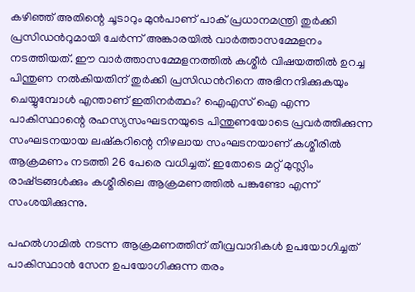കഴിഞ്ഞ് അതിന്റെ ചൂടാറും മുന്‍പാണ് പാക് പ്രധാനമന്ത്രി തുര്‍ക്കി പ്രസിഡന്‍റുമായി ചേര്‍ന്ന് അങ്കാരയില്‍ വാര്‍ത്താസമ്മേളനം നടത്തിയത്. ഈ വാര്‍ത്താസമ്മേളനത്തില്‍ കശ്മീര്‍ വിഷയത്തില്‍ ഉറച്ച പിന്തുണ നല്‍കിയതിന് തുര്‍ക്കി പ്രസിഡന്‍റിനെ അഭിനന്ദിക്കുകയും ചെയ്യുമ്പോള്‍ എന്താണ് ഇതിനര്‍ത്ഥം? ഐഎസ് ഐ എന്ന പാകിസ്ഥാന്റെ രഹസ്യസംഘടനയുടെ പിന്തുണയോടെ പ്രവര്‍ത്തിക്കുന്ന സംഘടനയായ ലഷ്കറിന്റെ നിഴലായ സംഘടനയാണ് കശ്മീരില്‍ ആക്രമണം നടത്തി 26 പേരെ വധിച്ചത്. ഇതോടെ മറ്റ് മുസ്ലിം രാഷ്‌ട്രങ്ങള്‍ക്കും കശ്മീരിലെ ആക്രമണത്തില്‍ പങ്കുണ്ടോ എന്ന് സംശയിക്കുന്നു.

പഹല്‍ഗാമില്‍ നടന്ന ആക്രമണത്തിന് തീവ്രവാദികള്‍ ഉപയോഗിച്ചത് പാകിസ്ഥാന്‍ സേന ഉപയോഗിക്കുന്ന തരം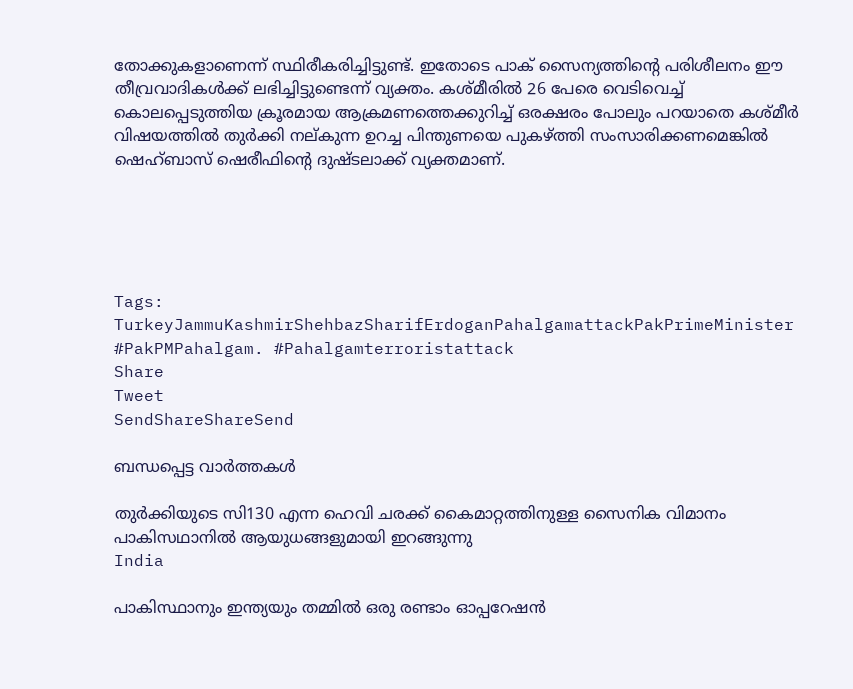തോക്കുകളാണെന്ന് സ്ഥിരീകരിച്ചിട്ടുണ്ട്. ഇതോടെ പാക് സൈന്യത്തിന്റെ പരിശീലനം ഈ തീവ്രവാദികള്‍ക്ക് ലഭിച്ചിട്ടുണ്ടെന്ന് വ്യക്തം. കശ്മീരില്‍ 26 പേരെ വെടിവെച്ച് കൊലപ്പെടുത്തിയ ക്രൂരമായ ആക്രമണത്തെക്കുറിച്ച് ഒരക്ഷരം പോലും പറയാതെ കശ്മീര്‍ വിഷയത്തില്‍ തുര്‍ക്കി നല‍്കുന്ന ഉറച്ച പിന്തുണയെ പുകഴ്‌ത്തി സംസാരിക്കണമെങ്കില്‍ ഷെഹ്ബാസ് ഷെരീഫിന്റെ ദുഷ്ടലാക്ക് വ്യക്തമാണ്.





Tags: TurkeyJammuKashmirShehbazSharifErdoganPahalgamattackPakPrimeMinister #PakPMPahalgam. #Pahalgamterroristattack
Share
Tweet
SendShareShareSend

ബന്ധപ്പെട്ട വാര്‍ത്തകള്‍

തുര്‍ക്കിയുടെ സി130 എന്ന ഹെവി ചരക്ക് കൈമാറ്റത്തിനുള്ള സൈനിക വിമാനം പാകിസഥാനില്‍ ആയുധങ്ങളുമായി ഇറങ്ങുന്നു
India

പാകിസ്ഥാനും ഇന്ത്യയും തമ്മില്‍ ഒരു രണ്ടാം ഓപ്പറേഷന്‍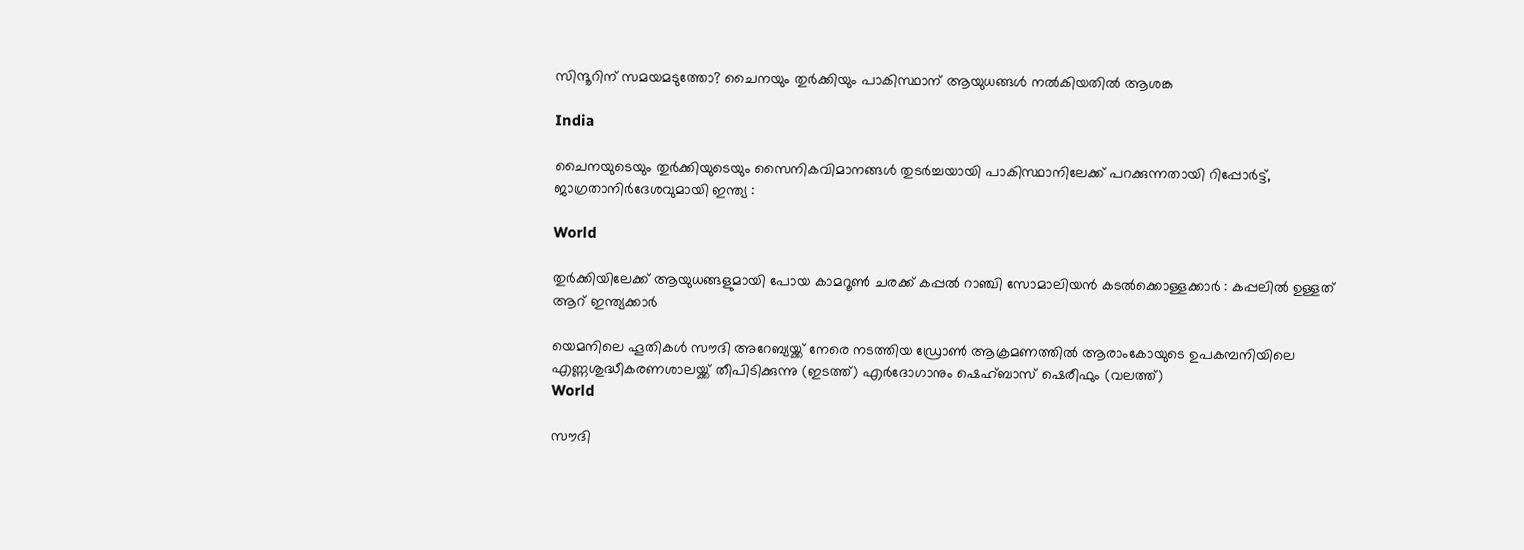സിന്ദൂറിന് സമയമടുത്തോ? ചൈനയും തുര്‍ക്കിയും പാകിസ്ഥാന് ആയുധങ്ങള്‍ നല്‍കിയതില്‍ ആശങ്ക

India

ചൈനയുടെയും തുര്‍ക്കിയുടെയും സൈനികവിമാനങ്ങള്‍ തുടര്‍ച്ചയായി പാകിസ്ഥാനിലേക്ക് പറക്കുന്നതായി റിപ്പോര്‍ട്ട്, ജാഗ്രതാനിര്‍ദേശവുമായി ഇന്ത്യ :

World

തുര്‍ക്കിയിലേക്ക് ആയുധങ്ങളുമായി പോയ കാമറൂൺ ചരക്ക് കപ്പല്‍ റാഞ്ചി സോമാലിയന്‍ കടല്‍ക്കൊള്ളക്കാര്‍ : കപ്പലിൽ ഉള്ളത് ആറ് ഇന്ത്യക്കാർ

യെമനിലെ ഹൂതികള്‍ സൗദി അറേബ്യയ്ക്ക് നേരെ നടത്തിയ ഡ്രോണ്‍ ആക്രമണത്തില്‍ ആരാംകോയുടെ ഉപകമ്പനിയിലെ എണ്ണശുദ്ധീകരണശാലയ്ക്ക് തീപിടിക്കുന്നു (ഇടത്ത്) എര്‍ദോഗാനും ഷെഹ്ബാസ് ഷെരീഫും (വലത്ത്)
World

സൗദി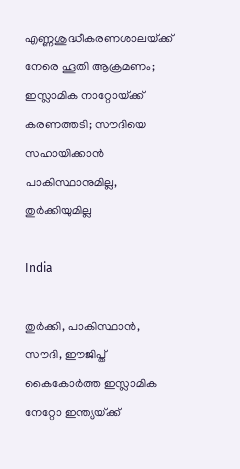എണ്ണശുദ്ധീകരണശാലയ്‌ക്ക് നേരെ ‍ഹൂതി ആക്രമണം; ഇസ്ലാമിക നാറ്റോയ്‌ക്ക് കരണത്തടി; സൗദിയെ സഹായിക്കാന്‍ പാകിസ്ഥാനുമില്ല, തുര്‍ക്കിയുമില്ല

India

തുര്‍ക്കി, പാകിസ്ഥാന്‍, സൗദി, ഈജിപ്ത് കൈകോര്‍ത്ത ഇസ്ലാമിക നേറ്റോ ഇന്ത്യയ്‌ക്ക്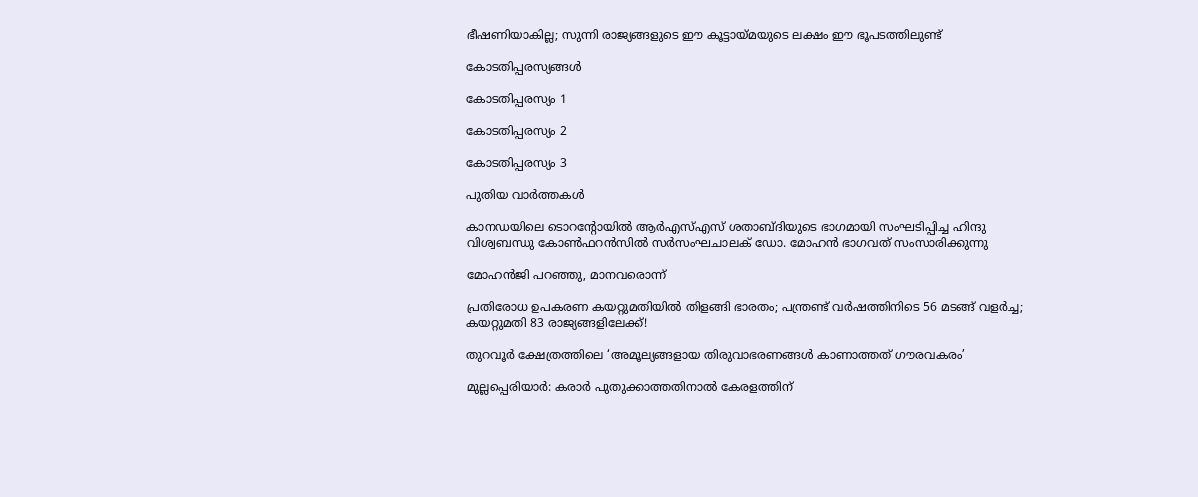ഭീഷണിയാകില്ല; സുന്നി രാജ്യങ്ങളുടെ ഈ കൂട്ടായ്‌മയുടെ ലക്ഷം ഈ ഭൂപടത്തിലുണ്ട്

കോടതിപ്പരസ്യങ്ങള്‍

കോടതിപ്പരസ്യം 1

കോടതിപ്പരസ്യം 2

കോടതിപ്പരസ്യം 3

പുതിയ വാര്‍ത്തകള്‍

കാനഡയിലെ ടൊറന്റോയില്‍ ആര്‍എസ്എസ് ശതാബ്ദിയുടെ ഭാഗമായി സംഘടിപ്പിച്ച ഹിന്ദു വിശ്വബന്ധു കോണ്‍ഫറന്‍സില്‍ സര്‍സംഘചാലക് ഡോ. മോഹന്‍ ഭാഗവത് സംസാരിക്കുന്നു

മോഹന്‍ജി പറഞ്ഞു, മാനവരൊന്ന്

പ്രതിരോധ ഉപകരണ കയറ്റുമതിയില്‍ തിളങ്ങി ഭാരതം; പന്ത്രണ്ട് വര്‍ഷത്തിനിടെ 56 മടങ്ങ് വളര്‍ച്ച; കയറ്റുമതി 83 രാജ്യങ്ങളിലേക്ക്!

തുറവൂര്‍ ക്ഷേത്രത്തിലെ ‘അമൂല്യങ്ങളായ തിരുവാഭരണങ്ങള്‍ കാണാത്തത് ഗൗരവകരം’

മുല്ലപ്പെരിയാര്‍: കരാര്‍ പുതുക്കാത്തതിനാല്‍ കേരളത്തിന്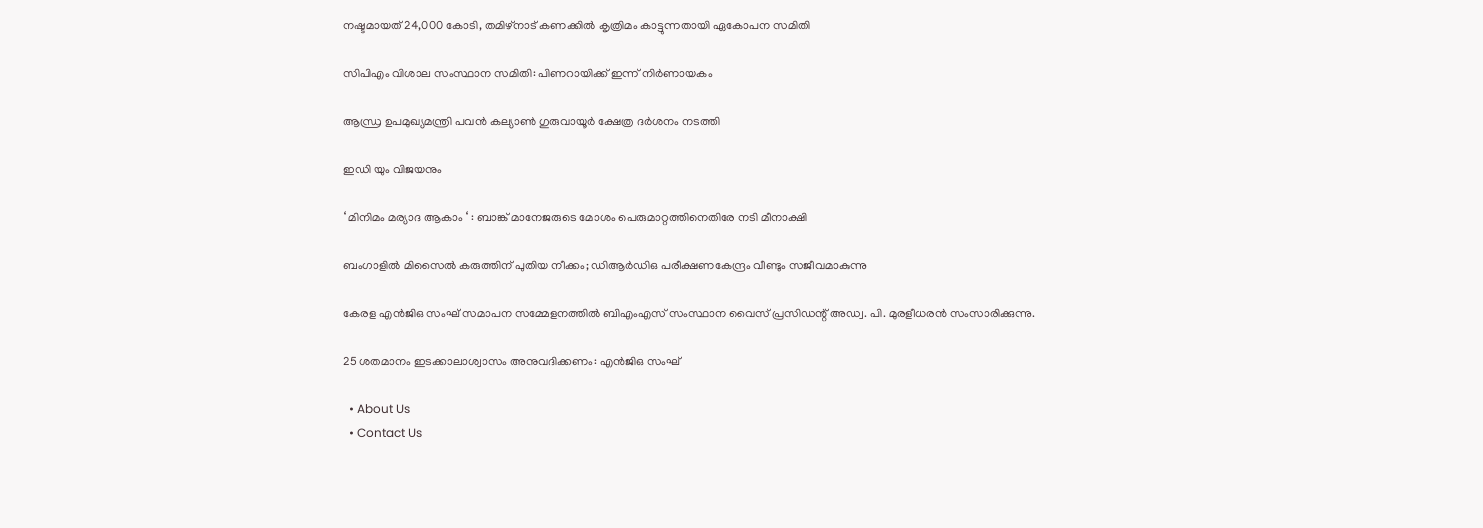നഷ്ടമായത് 24,000 കോടി, തമിഴ്‌നാട് കണക്കില്‍ കൃത്രിമം കാട്ടുന്നതായി ഏകോപന സമിതി

സിപിഎം വിശാല സംസ്ഥാന സമിതി: പിണറായിക്ക് ഇന്ന് നിര്‍ണായകം

ആന്ധ്ര ഉപമുഖ്യമന്ത്രി പവൻ കല്യാൺ ഗുരുവായൂർ ക്ഷേത്ര ദർശനം നടത്തി

ഇഡി യും വിജയനും

‘ മിനിമം മര്യാദ ആകാം ‘ : ബാങ്ക് മാനേജരുടെ മോശം പെരുമാറ്റത്തിനെതിരേ നടി മീനാക്ഷി

ബംഗാളില്‍ മിസൈല്‍ കരുത്തിന് പുതിയ നീക്കം; ഡിആര്‍ഡിഒ പരീക്ഷണകേന്ദ്രം വീണ്ടും സജീവമാകുന്നു

കേരള എന്‍ജിഒ സംഘ് സമാപന സമ്മേളനത്തില്‍ ബിഎംഎസ് സംസ്ഥാന വൈസ് പ്രസിഡന്റ് അഡ്വ. പി. മുരളീധരന്‍ സംസാരിക്കുന്നു.

25 ശതമാനം ഇടക്കാലാശ്വാസം അനുവദിക്കണം: എന്‍ജിഒ സംഘ്

  • About Us
  • Contact Us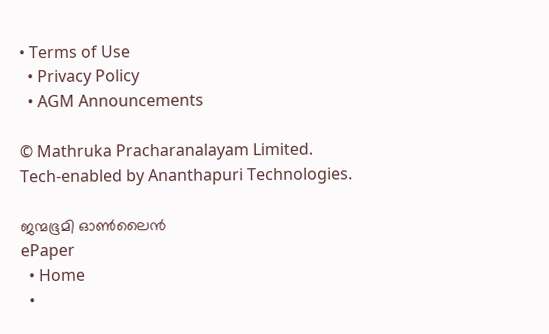• Terms of Use
  • Privacy Policy
  • AGM Announcements

© Mathruka Pracharanalayam Limited.
Tech-enabled by Ananthapuri Technologies.

ജന്മഭൂമി ഓണ്‍ലൈന്‍
ePaper
  • Home
  •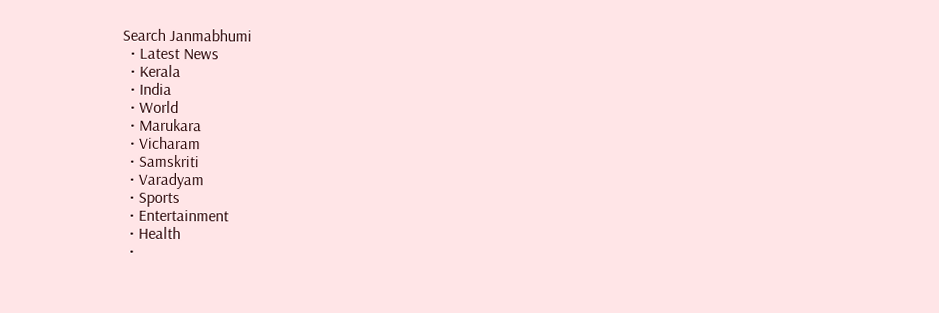Search Janmabhumi
  • Latest News
  • Kerala
  • India
  • World
  • Marukara
  • Vicharam
  • Samskriti
  • Varadyam
  • Sports
  • Entertainment
  • Health
  •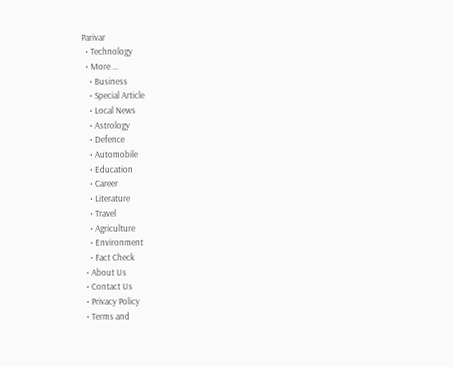Parivar
  • Technology
  • More …
    • Business
    • Special Article
    • Local News
    • Astrology
    • Defence
    • Automobile
    • Education
    • Career
    • Literature
    • Travel
    • Agriculture
    • Environment
    • Fact Check
  • About Us
  • Contact Us
  • Privacy Policy
  • Terms and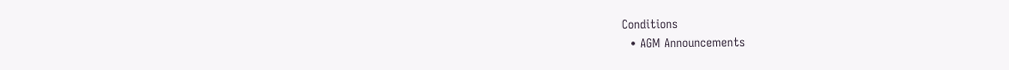Conditions
  • AGM Announcements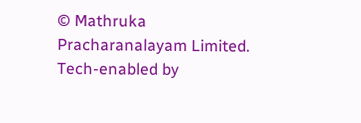© Mathruka Pracharanalayam Limited.
Tech-enabled by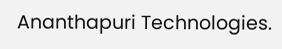Ananthapuri Technologies.